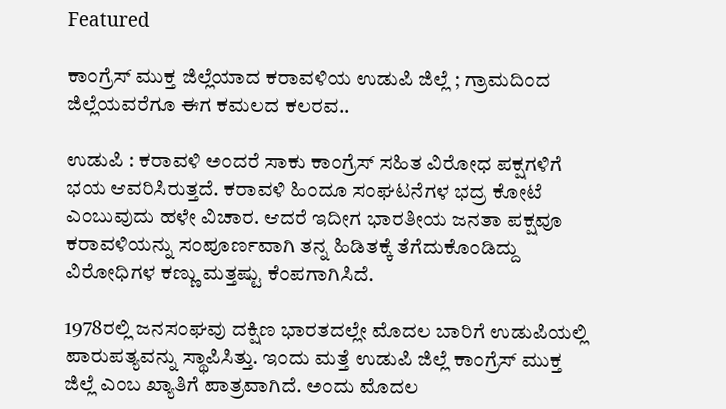Featured

ಕಾಂಗ್ರೆಸ್ ಮುಕ್ತ ಜಿಲ್ಲೆಯಾದ ಕರಾವಳಿಯ ಉಡುಪಿ ಜಿಲ್ಲೆ ; ಗ್ರಾಮದಿಂದ ಜಿಲ್ಲೆಯವರೆಗೂ ಈಗ ಕಮಲದ ಕಲರವ..

ಉಡುಪಿ : ಕರಾವಳಿ ಅಂದರೆ ಸಾಕು ಕಾಂಗ್ರೆಸ್ ಸಹಿತ ವಿರೋಧ ಪಕ್ಷಗಳಿಗೆ ಭಯ ಆವರಿಸಿರುತ್ತದೆ. ಕರಾವಳಿ ಹಿಂದೂ ಸಂಘಟನೆಗಳ ಭದ್ರ ಕೋಟೆ ಎಂಬುವುದು ಹಳೇ ವಿಚಾರ. ಆದರೆ ಇದೀಗ ಭಾರತೀಯ ಜನತಾ ಪಕ್ಷವೂ ಕರಾವಳಿಯನ್ನು ಸಂಪೂರ್ಣವಾಗಿ ತನ್ನ ಹಿಡಿತಕ್ಕೆ ತೆಗೆದುಕೊಂಡಿದ್ದು ವಿರೋಧಿಗಳ ಕಣ್ಣು ಮತ್ತಷ್ಟು ಕೆಂಪಗಾಗಿಸಿದೆ.

1978ರಲ್ಲಿ ಜನಸಂಘವು ದಕ್ಷಿಣ ಭಾರತದಲ್ಲೇ ಮೊದಲ ಬಾರಿಗೆ ಉಡುಪಿಯಲ್ಲಿ ಪಾರುಪತ್ಯವನ್ನು ಸ್ಥಾಪಿಸಿತ್ತು. ಇಂದು ಮತ್ತೆ ಉಡುಪಿ ಜಿಲ್ಲೆ ಕಾಂಗ್ರೆಸ್ ಮುಕ್ತ ಜಿಲ್ಲೆ ಎಂಬ ಖ್ಯಾತಿಗೆ ಪಾತ್ರವಾಗಿದೆ. ಅಂದು ಮೊದಲ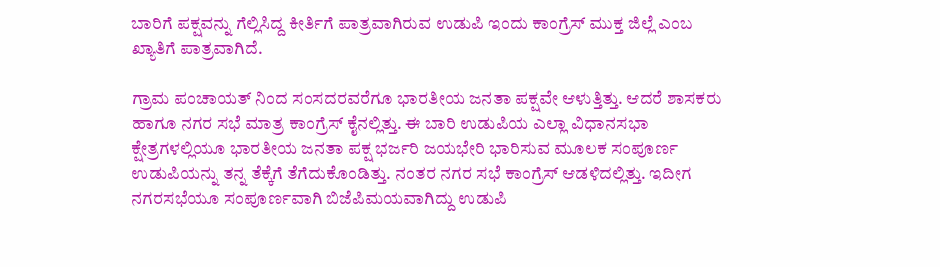ಬಾರಿಗೆ ಪಕ್ಷವನ್ನು ಗೆಲ್ಲಿಸಿದ್ದ ಕೀರ್ತಿಗೆ ಪಾತ್ರವಾಗಿರುವ ಉಡುಪಿ ಇಂದು ಕಾಂಗ್ರೆಸ್ ಮುಕ್ತ ಜಿಲ್ಲೆ ಎಂಬ ಖ್ಯಾತಿಗೆ ಪಾತ್ರವಾಗಿದೆ.

ಗ್ರಾಮ ಪಂಚಾಯತ್ ನಿಂದ ಸಂಸದರವರೆಗೂ ಭಾರತೀಯ ಜನತಾ ಪಕ್ಷವೇ ಆಳುತ್ತಿತ್ತು. ಆದರೆ ಶಾಸಕರು ಹಾಗೂ ನಗರ ಸಭೆ ಮಾತ್ರ ಕಾಂಗ್ರೆಸ್ ಕೈನಲ್ಲಿತ್ತು. ಈ ಬಾರಿ ಉಡುಪಿಯ ಎಲ್ಲಾ ವಿಧಾನಸಭಾ ಕ್ಷೇತ್ರಗಳಲ್ಲಿಯೂ ಭಾರತೀಯ ಜನತಾ ಪಕ್ಷ ಭರ್ಜರಿ ಜಯಭೇರಿ ಭಾರಿಸುವ ಮೂಲಕ ಸಂಪೂರ್ಣ ಉಡುಪಿಯನ್ನು ತನ್ನ ತೆಕ್ಕೆಗೆ ತೆಗೆದುಕೊಂಡಿತ್ತು. ನಂತರ ನಗರ ಸಭೆ ಕಾಂಗ್ರೆಸ್ ಆಡಳಿದಲ್ಲಿತ್ತು. ಇದೀಗ ನಗರಸಭೆಯೂ ಸಂಪೂರ್ಣವಾಗಿ ಬಿಜೆಪಿಮಯವಾಗಿದ್ದು ಉಡುಪಿ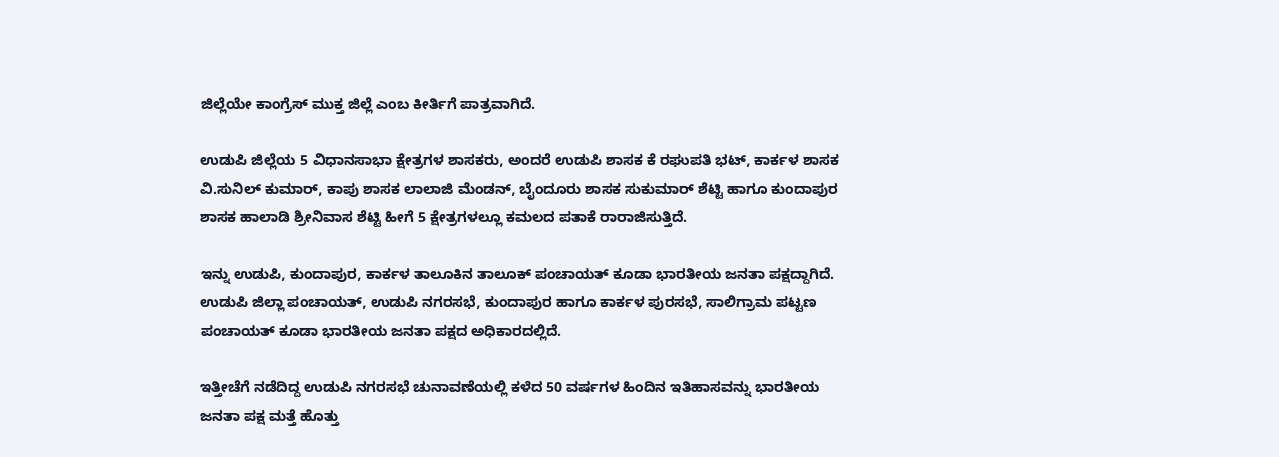ಜಿಲ್ಲೆಯೇ ಕಾಂಗ್ರೆಸ್ ಮುಕ್ತ ಜಿಲ್ಲೆ ಎಂಬ ಕೀರ್ತಿಗೆ ಪಾತ್ರವಾಗಿದೆ.

ಉಡುಪಿ ಜಿಲ್ಲೆಯ 5 ವಿಧಾನಸಾಭಾ ಕ್ಷೇತ್ರಗಳ ಶಾಸಕರು, ಅಂದರೆ ಉಡುಪಿ ಶಾಸಕ ಕೆ ರಘುಪತಿ ಭಟ್, ಕಾರ್ಕಳ ಶಾಸಕ ವಿ.ಸುನಿಲ್ ಕುಮಾರ್, ಕಾಪು ಶಾಸಕ ಲಾಲಾಜಿ ಮೆಂಡನ್, ಬೈಂದೂರು ಶಾಸಕ ಸುಕುಮಾರ್ ಶೆಟ್ಟಿ ಹಾಗೂ ಕುಂದಾಪುರ ಶಾಸಕ ಹಾಲಾಡಿ ಶ್ರೀನಿವಾಸ ಶೆಟ್ಟಿ ಹೀಗೆ 5 ಕ್ಷೇತ್ರಗಳಲ್ಲೂ ಕಮಲದ ಪತಾಕೆ ರಾರಾಜಿಸುತ್ತಿದೆ.

ಇನ್ನು ಉಡುಪಿ, ಕುಂದಾಪುರ, ಕಾರ್ಕಳ ತಾಲೂಕಿನ ತಾಲೂಕ್ ಪಂಚಾಯತ್ ಕೂಡಾ ಭಾರತೀಯ ಜನತಾ ಪಕ್ಷದ್ದಾಗಿದೆ. ಉಡುಪಿ ಜಿಲ್ಲಾ ಪಂಚಾಯತ್, ಉಡುಪಿ ನಗರಸಭೆ, ಕುಂದಾಪುರ ಹಾಗೂ ಕಾರ್ಕಳ ಪುರಸಭೆ, ಸಾಲಿಗ್ರಾಮ ಪಟ್ಟಣ ಪಂಚಾಯತ್ ಕೂಡಾ ಭಾರತೀಯ ಜನತಾ ಪಕ್ಷದ ಅಧಿಕಾರದಲ್ಲಿದೆ.

ಇತ್ತೀಚೆಗೆ ನಡೆದಿದ್ದ ಉಡುಪಿ ನಗರಸಭೆ ಚುನಾವಣೆಯಲ್ಲಿ ಕಳೆದ 50 ವರ್ಷಗಳ ಹಿಂದಿನ ಇತಿಹಾಸವನ್ನು ಭಾರತೀಯ ಜನತಾ ಪಕ್ಷ ಮತ್ತೆ ಹೊತ್ತು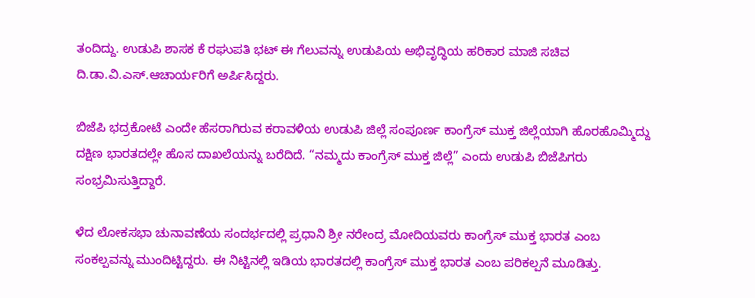ತಂದಿದ್ದು. ಉಡುಪಿ ಶಾಸಕ ಕೆ ರಘುಪತಿ ಭಟ್ ಈ ಗೆಲುವನ್ನು ಉಡುಪಿಯ ಅಭಿವೃದ್ಧಿಯ ಹರಿಕಾರ ಮಾಜಿ ಸಚಿವ ದಿ.ಡಾ.ವಿ.ಎಸ್.ಆಚಾರ್ಯರಿಗೆ ಅರ್ಪಿಸಿದ್ದರು.

ಬಿಜೆಪಿ ಭದ್ರಕೋಟೆ ಎಂದೇ ಹೆಸರಾಗಿರುವ ಕರಾವಳಿಯ ಉಡುಪಿ ಜಿಲ್ಲೆ ಸಂಪೂರ್ಣ ಕಾಂಗ್ರೆಸ್ ಮುಕ್ತ ಜಿಲ್ಲೆಯಾಗಿ ಹೊರಹೊಮ್ಮಿದ್ದು ದಕ್ಷಿಣ ಭಾರತದಲ್ಲೇ ಹೊಸ ದಾಖಲೆಯನ್ನು ಬರೆದಿದೆ. “ನಮ್ಮದು ಕಾಂಗ್ರೆಸ್ ಮುಕ್ತ ಜಿಲ್ಲೆ” ಎಂದು ಉಡುಪಿ ಬಿಜೆಪಿಗರು ಸಂಭ್ರಮಿಸುತ್ತಿದ್ದಾರೆ.

ಳೆದ ಲೋಕಸಭಾ ಚುನಾವಣೆಯ ಸಂದರ್ಭದಲ್ಲಿ ಪ್ರಧಾನಿ ಶ್ರೀ ನರೇಂದ್ರ ಮೋದಿಯವರು ಕಾಂಗ್ರೆಸ್ ಮುಕ್ತ ಭಾರತ ಎಂಬ ಸಂಕಲ್ಪವನ್ನು ಮುಂದಿಟ್ಟಿದ್ದರು. ಈ ನಿಟ್ಟಿನಲ್ಲಿ ಇಡಿಯ ಭಾರತದಲ್ಲಿ ಕಾಂಗ್ರೆಸ್ ಮುಕ್ತ ಭಾರತ ಎಂಬ ಪರಿಕಲ್ಪನೆ ಮೂಡಿತ್ತು.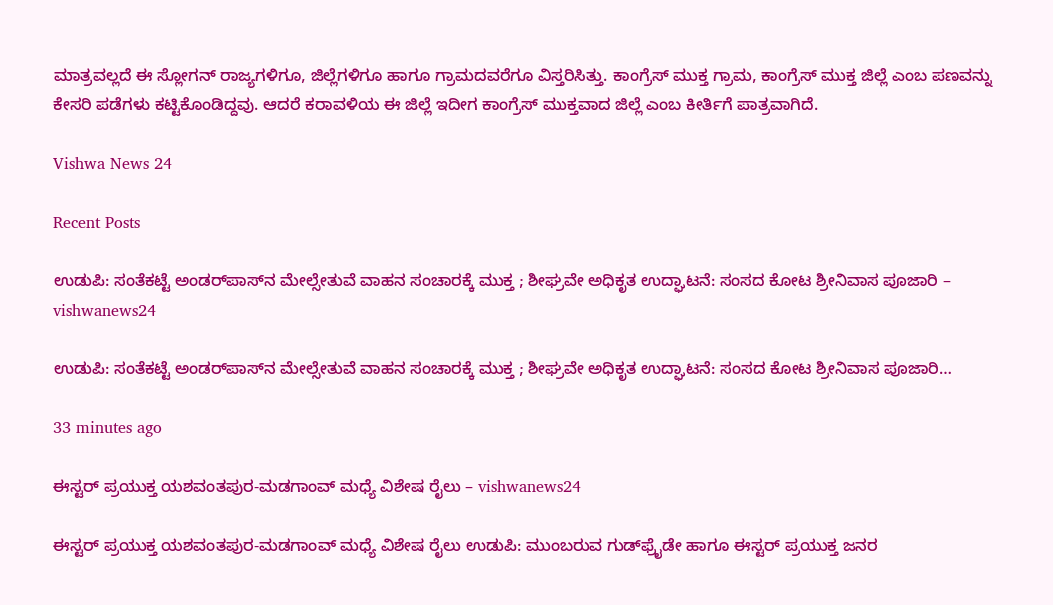ಮಾತ್ರವಲ್ಲದೆ ಈ ಸ್ಲೋಗನ್ ರಾಜ್ಯಗಳಿಗೂ, ಜಿಲ್ಲೆಗಳಿಗೂ ಹಾಗೂ ಗ್ರಾಮದವರೆಗೂ ವಿಸ್ತರಿಸಿತ್ತು. ಕಾಂಗ್ರೆಸ್ ಮುಕ್ತ ಗ್ರಾಮ, ಕಾಂಗ್ರೆಸ್ ಮುಕ್ತ ಜಿಲ್ಲೆ ಎಂಬ ಪಣವನ್ನು ಕೇಸರಿ ಪಡೆಗಳು ಕಟ್ಟಿಕೊಂಡಿದ್ದವು. ಆದರೆ ಕರಾವಳಿಯ ಈ ಜಿಲ್ಲೆ ಇದೀಗ ಕಾಂಗ್ರೆಸ್ ಮುಕ್ತವಾದ ಜಿಲ್ಲೆ ಎಂಬ ಕೀರ್ತಿಗೆ ಪಾತ್ರವಾಗಿದೆ.

Vishwa News 24

Recent Posts

ಉಡುಪಿ: ಸಂತೆಕಟ್ಟೆ ಅಂಡರ್‌ಪಾಸ್‌ನ ಮೇಲ್ಸೇತುವೆ ವಾಹನ ಸಂಚಾರಕ್ಕೆ ಮುಕ್ತ ; ಶೀಘ್ರವೇ ಅಧಿಕೃತ ಉದ್ಘಾಟನೆ: ಸಂಸದ ಕೋಟ ಶ್ರೀನಿವಾಸ ಪೂಜಾರಿ – vishwanews24

ಉಡುಪಿ: ಸಂತೆಕಟ್ಟೆ ಅಂಡರ್‌ಪಾಸ್‌ನ ಮೇಲ್ಸೇತುವೆ ವಾಹನ ಸಂಚಾರಕ್ಕೆ ಮುಕ್ತ ; ಶೀಘ್ರವೇ ಅಧಿಕೃತ ಉದ್ಘಾಟನೆ: ಸಂಸದ ಕೋಟ ಶ್ರೀನಿವಾಸ ಪೂಜಾರಿ…

33 minutes ago

ಈಸ್ಟರ್ ಪ್ರಯುಕ್ತ ಯಶವಂತಪುರ-ಮಡಗಾಂವ್ ಮಧ್ಯೆ ವಿಶೇಷ ರೈಲು – vishwanews24

ಈಸ್ಟರ್ ಪ್ರಯುಕ್ತ ಯಶವಂತಪುರ-ಮಡಗಾಂವ್ ಮಧ್ಯೆ ವಿಶೇಷ ರೈಲು ಉಡುಪಿ: ಮುಂಬರುವ ಗುಡ್‌ಫ್ರೈಡೇ ಹಾಗೂ ಈಸ್ಟರ್ ಪ್ರಯುಕ್ತ ಜನರ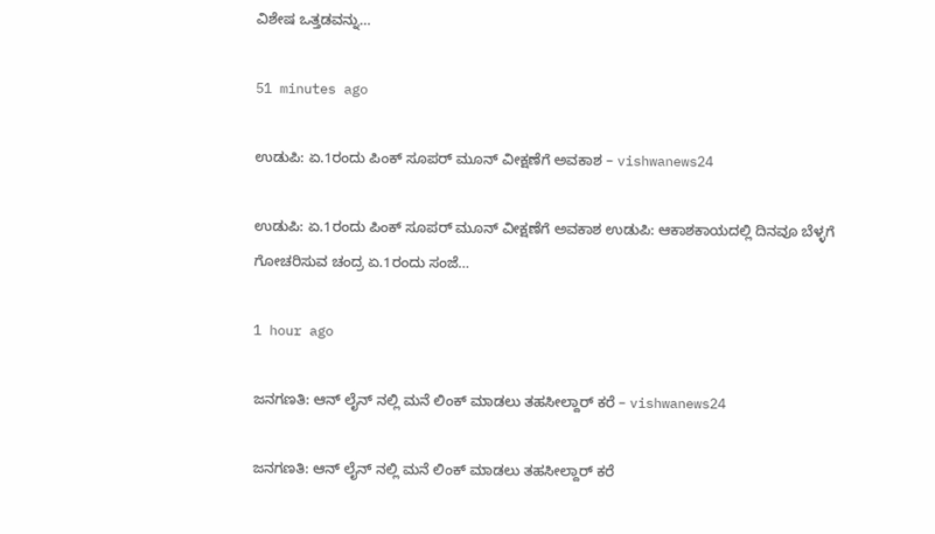ವಿಶೇಷ ಒತ್ತಡವನ್ನು…

51 minutes ago

ಉಡುಪಿ: ಏ.1ರಂದು ಪಿಂಕ್ ಸೂಪರ್ ಮೂನ್ ವೀಕ್ಷಣೆಗೆ ಅವಕಾಶ – vishwanews24

ಉಡುಪಿ: ಏ.1ರಂದು ಪಿಂಕ್ ಸೂಪರ್ ಮೂನ್ ವೀಕ್ಷಣೆಗೆ ಅವಕಾಶ ಉಡುಪಿ: ಆಕಾಶಕಾಯದಲ್ಲಿ ದಿನವೂ ಬೆಳ್ಳಗೆ ಗೋಚರಿಸುವ ಚಂದ್ರ ಏ.1ರಂದು ಸಂಜೆ…

1 hour ago

ಜನಗಣತಿ: ಆನ್ ಲೈನ್ ನಲ್ಲಿ ಮನೆ ಲಿಂಕ್ ಮಾಡಲು ತಹಸೀಲ್ದಾರ್ ಕರೆ – vishwanews24

ಜನಗಣತಿ: ಆನ್ ಲೈನ್ ನಲ್ಲಿ ಮನೆ ಲಿಂಕ್ ಮಾಡಲು ತಹಸೀಲ್ದಾರ್ ಕರೆ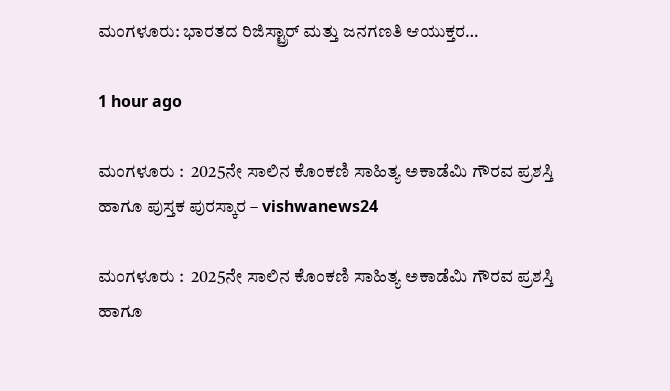ಮಂಗಳೂರು: ಭಾರತದ ರಿಜಿಸ್ಟ್ರಾರ್ ಮತ್ತು ಜನಗಣತಿ ಆಯುಕ್ತರ…

1 hour ago

ಮಂಗಳೂರು :  2025ನೇ ಸಾಲಿನ ಕೊಂಕಣಿ ಸಾಹಿತ್ಯ ಅಕಾಡೆಮಿ ಗೌರವ ಪ್ರಶಸ್ತಿ ಹಾಗೂ ಪುಸ್ತಕ ಪುರಸ್ಕಾರ – vishwanews24

ಮಂಗಳೂರು :  2025ನೇ ಸಾಲಿನ ಕೊಂಕಣಿ ಸಾಹಿತ್ಯ ಅಕಾಡೆಮಿ ಗೌರವ ಪ್ರಶಸ್ತಿ ಹಾಗೂ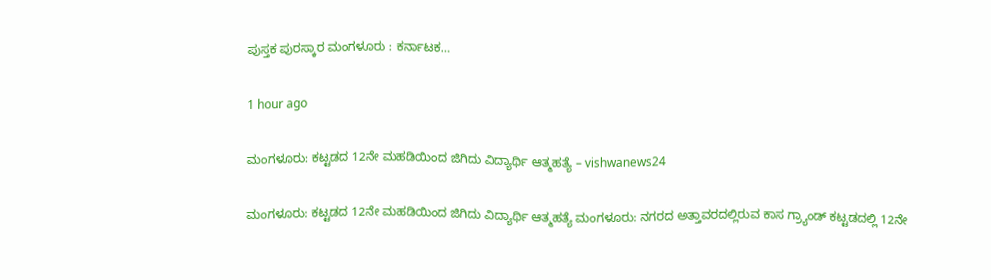ಪುಸ್ತಕ ಪುರಸ್ಕಾರ ಮಂಗಳೂರು : ಕರ್ನಾಟಕ…

1 hour ago

ಮಂಗಳೂರು: ಕಟ್ಟಡದ 12ನೇ ಮಹಡಿಯಿಂದ ಜಿಗಿದು ವಿದ್ಯಾರ್ಥಿ ಆತ್ಮಹತ್ಯೆ – vishwanews24

ಮಂಗಳೂರು: ಕಟ್ಟಡದ 12ನೇ ಮಹಡಿಯಿಂದ ಜಿಗಿದು ವಿದ್ಯಾರ್ಥಿ ಆತ್ಮಹತ್ಯೆ ಮಂಗಳೂರು: ನಗರದ ಅತ್ತಾವರದಲ್ಲಿರುವ ಕಾಸ ಗ್ರ್ಯಾಂಡ್ ಕಟ್ಟಡದಲ್ಲಿ 12ನೇ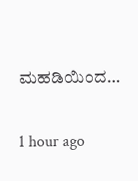ಮಹಡಿಯಿಂದ…

1 hour ago